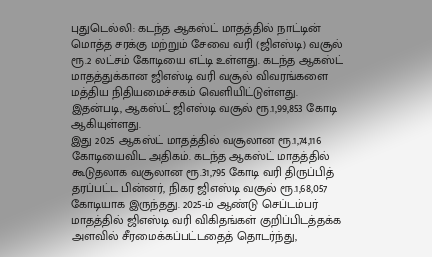புதுடெல்லி: கடந்த ஆகஸ்ட் மாதத்தில் நாட்டின் மொத்த சரக்கு மற்றும் சேவை வரி (ஜிஎஸ்டி) வசூல் ரூ.2 லட்சம் கோடியை எட்டி உள்ளது. கடந்த ஆகஸ்ட் மாதத்துக்கான ஜிஎஸ்டி வரி வசூல் விவரங்களை மத்திய நிதியமைச்சகம் வெளியிட்டுள்ளது. இதன்படி, ஆகஸ்ட் ஜிஎஸ்டி வசூல் ரூ.1,99,853 கோடி ஆகியுள்ளது.
இது 2025 ஆகஸ்ட் மாதத்தில் வசூலான ரூ.1,74,116 கோடியைவிட அதிகம். கடந்த ஆகஸ்ட் மாதத்தில் கூடுதலாக வசூலான ரூ.31,795 கோடி வரி திருப்பித் தரப்பட்ட பின்னர், நிகர ஜிஎஸ்டி வசூல் ரூ.1,68,057 கோடியாக இருந்தது. 2025-ம் ஆண்டு செப்டம்பர் மாதத்தில் ஜிஎஸ்டி வரி விகிதங்கள் குறிப்பிடத்தக்க அளவில் சீரமைக்கப்பட்டதைத் தொடர்ந்து,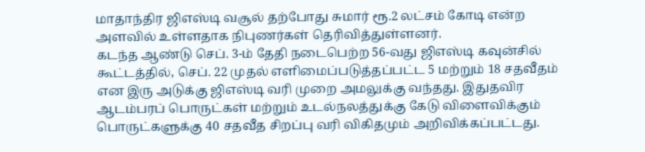மாதாந்திர ஜிஎஸ்டி வசூல் தற்போது சுமார் ரூ.2 லட்சம் கோடி என்ற அளவில் உள்ளதாக நிபுணர்கள் தெரிவித்துள்ளனர்.
கடந்த ஆண்டு செப். 3-ம் தேதி நடைபெற்ற 56-வது ஜிஎஸ்டி கவுன்சில் கூட்டத்தில், செப். 22 முதல் எளிமைப்படுத்தப்பட்ட 5 மற்றும் 18 சதவீதம் என இரு அடுக்கு ஜிஎஸ்டி வரி முறை அமலுக்கு வந்தது. இதுதவிர ஆடம்பரப் பொருட்கள் மற்றும் உடல்நலத்துக்கு கேடு விளைவிக்கும் பொருட்களுக்கு 40 சதவீத சிறப்பு வரி விகிதமும் அறிவிக்கப்பட்டது.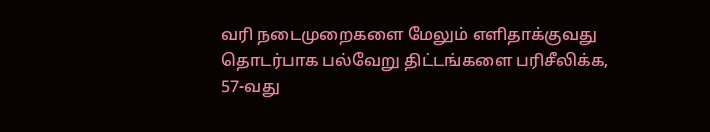வரி நடைமுறைகளை மேலும் எளிதாக்குவது தொடர்பாக பல்வேறு திட்டங்களை பரிசீலிக்க, 57-வது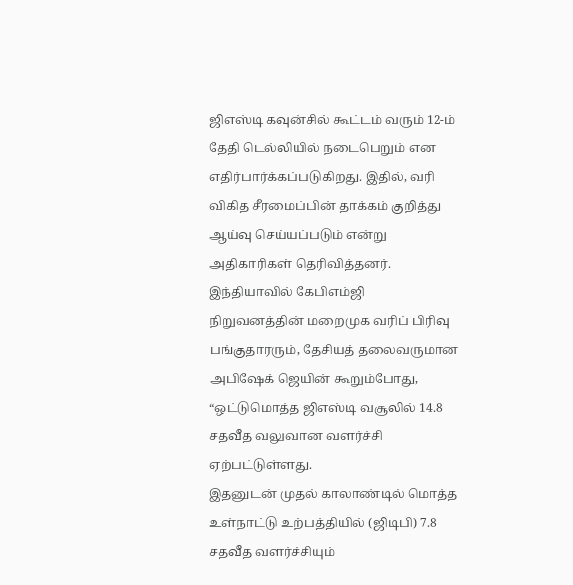ஜிஎஸ்டி கவுன்சில் கூட்டம் வரும் 12-ம் தேதி டெல்லியில் நடைபெறும் என எதிர்பார்க்கப்படுகிறது. இதில், வரி விகித சீரமைப்பின் தாக்கம் குறித்து ஆய்வு செய்யப்படும் என்று அதிகாரிகள் தெரிவித்தனர்.
இந்தியாவில் கேபிஎம்ஜி நிறுவனத்தின் மறைமுக வரிப் பிரிவு பங்குதாரரும், தேசியத் தலைவருமான அபிஷேக் ஜெயின் கூறும்போது, “ஒட்டுமொத்த ஜிஎஸ்டி வசூலில் 14.8 சதவீத வலுவான வளர்ச்சி ஏற்பட்டுள்ளது.
இதனுடன் முதல் காலாண்டில் மொத்த உள்நாட்டு உற்பத்தியில் (ஜிடிபி) 7.8 சதவீத வளர்ச்சியும்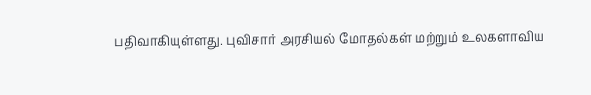பதிவாகியுள்ளது. புவிசார் அரசியல் மோதல்கள் மற்றும் உலகளாவிய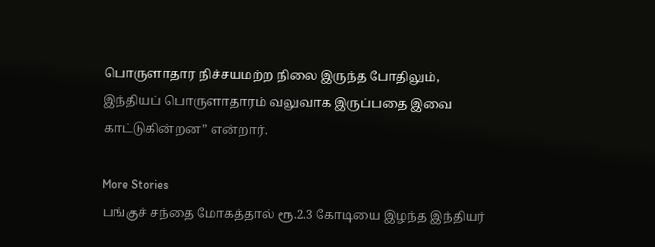பொருளாதார நிச்சயமற்ற நிலை இருந்த போதிலும், இந்தியப் பொருளாதாரம் வலுவாக இருப்பதை இவை காட்டுகின்றன” என்றார்.

More Stories
பங்குச் சந்தை மோகத்தால் ரூ.2.3 கோடியை இழந்த இந்தியர்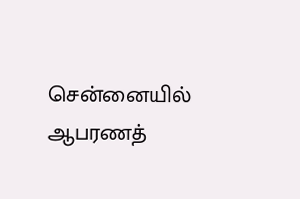சென்னையில் ஆபரணத்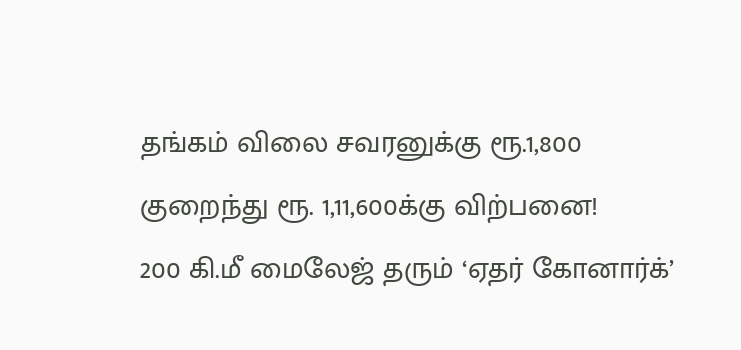தங்கம் விலை சவரனுக்கு ரூ.1,800 குறைந்து ரூ. 1,11,600க்கு விற்பனை!
200 கி.மீ மைலேஜ் தரும் ‘ஏதர் கோனார்க்’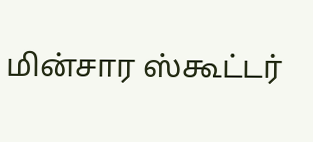மின்சார ஸ்கூட்டர்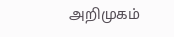அறிமுகம்